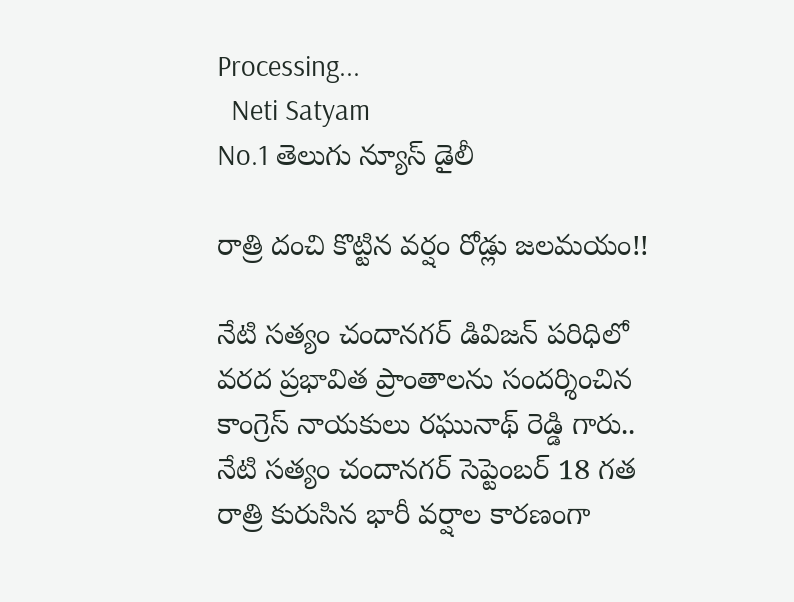Processing...
  Neti Satyam
No.1 తెలుగు న్యూస్ డైలీ

రాత్రి దంచి కొట్టిన వర్షం రోడ్లు జలమయం!!

నేటి సత్యం చందానగర్ డివిజన్ పరిధిలో వరద ప్రభావిత ప్రాంతాలను సందర్శించిన కాంగ్రెస్ నాయకులు రఘునాథ్ రెడ్డి గారు.. నేటి సత్యం చందానగర్ సెప్టెంబర్ 18 గత రాత్రి కురుసిన భారీ వర్షాల కారణంగా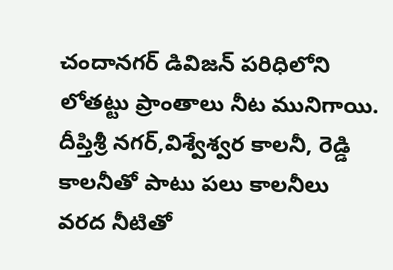చందానగర్ డివిజన్ పరిధిలోని లోతట్టు ప్రాంతాలు నీట మునిగాయి. దీప్తిశ్రీ నగర్,విశ్వేశ్వర కాలనీ, రెడ్డి కాలనీతో పాటు పలు కాలనీలు వరద నీటితో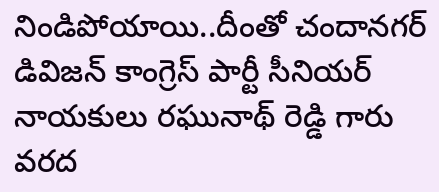నిండిపోయాయి..దీంతో చందానగర్ డివిజన్ కాంగ్రెస్ పార్టీ సీనియర్ నాయకులు రఘునాథ్ రెడ్డి గారు వరద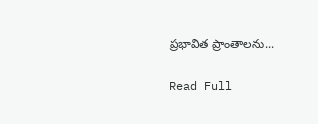ప్రభావిత ప్రాంతాలను...

Read Full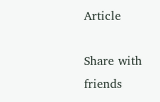Article

Share with friends